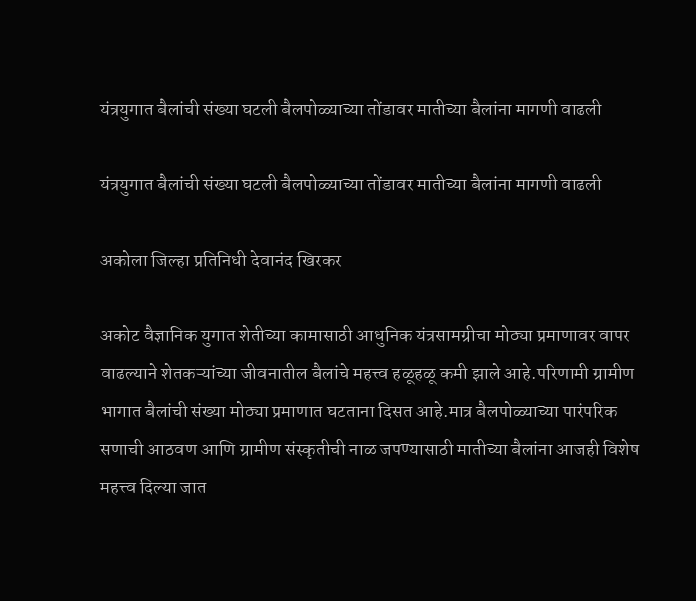यंत्रयुगात बैलांची संख्या घटली बैलपोळ्याच्या तोंडावर मातीच्या बैलांना मागणी वाढली

यंत्रयुगात बैलांची संख्या घटली बैलपोळ्याच्या तोंडावर मातीच्या बैलांना मागणी वाढली

अकोला जिल्हा प्रतिनिधी देवानंद खिरकर

अकोट वैज्ञानिक युगात शेतीच्या कामासाठी आधुनिक यंत्रसामग्रीचा मोठ्या प्रमाणावर वापर वाढल्याने शेतकऱ्यांच्या जीवनातील बैलांचे महत्त्व हळूहळू कमी झाले आहे.परिणामी ग्रामीण भागात बैलांची संख्या मोठ्या प्रमाणात घटताना दिसत आहे.मात्र बैलपोळ्याच्या पारंपरिक सणाची आठवण आणि ग्रामीण संस्कृतीची नाळ जपण्यासाठी मातीच्या बैलांना आजही विशेष महत्त्व दिल्या जात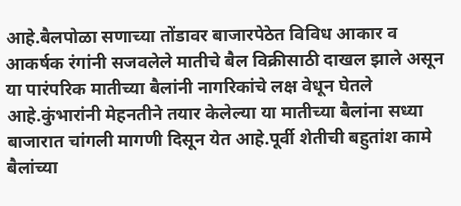आहे.बैलपोळा सणाच्या तोंडावर बाजारपेठेत विविध आकार व आकर्षक रंगांनी सजवलेले मातीचे बैल विक्रीसाठी दाखल झाले असून या पारंपरिक मातीच्या बैलांनी नागरिकांचे लक्ष वेधून घेतले आहे.कुंभारांनी मेहनतीने तयार केलेल्या या मातीच्या बैलांना सध्या बाजारात चांगली मागणी दिसून येत आहे.पूर्वी शेतीची बहुतांश कामे बैलांच्या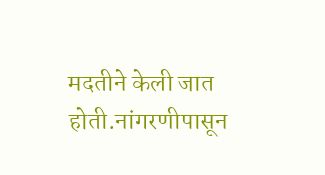मदतीने केली जात होती.नांगरणीपासून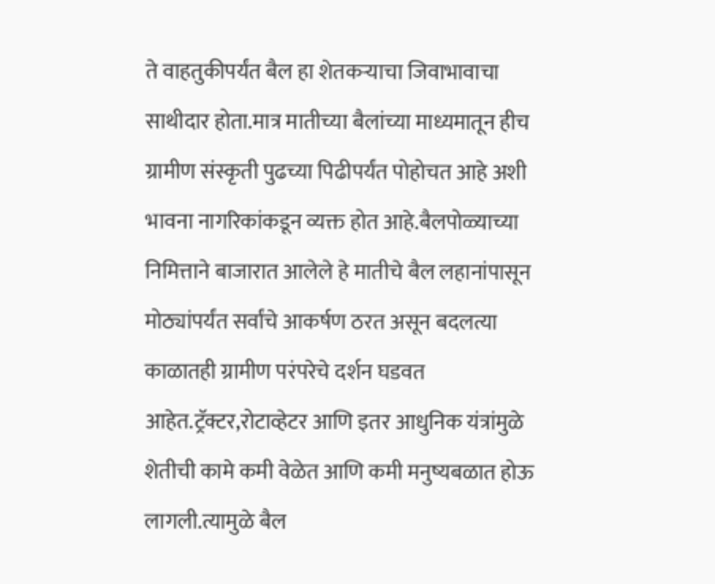ते वाहतुकीपर्यंत बैल हा शेतकऱ्याचा जिवाभावाचा साथीदार होता.मात्र मातीच्या बैलांच्या माध्यमातून हीच ग्रामीण संस्कृती पुढच्या पिढीपर्यंत पोहोचत आहे अशी भावना नागरिकांकडून व्यक्त होत आहे.बैलपोळ्याच्या निमित्ताने बाजारात आलेले हे मातीचे बैल लहानांपासून मोठ्यांपर्यंत सर्वांचे आकर्षण ठरत असून बदलत्या काळातही ग्रामीण परंपरेचे दर्शन घडवत आहेत.ट्रॅक्टर,रोटाव्हेटर आणि इतर आधुनिक यंत्रांमुळे शेतीची कामे कमी वेळेत आणि कमी मनुष्यबळात होऊ लागली.त्यामुळे बैल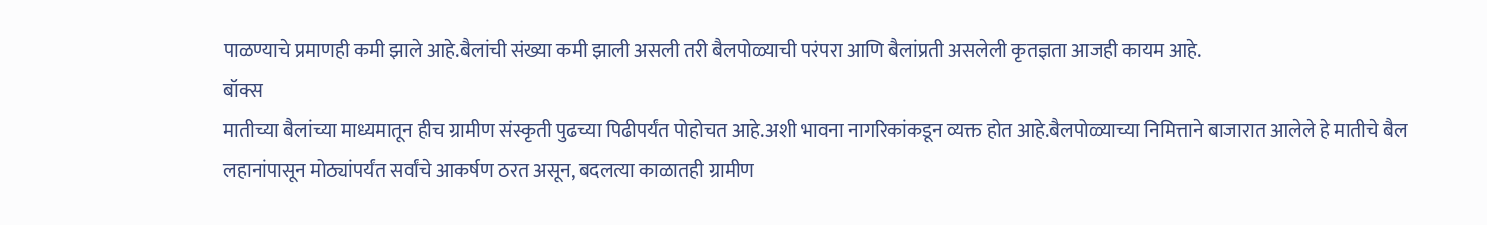पाळण्याचे प्रमाणही कमी झाले आहे.बैलांची संख्या कमी झाली असली तरी बैलपोळ्याची परंपरा आणि बैलांप्रती असलेली कृतज्ञता आजही कायम आहे.
बॉक्स
मातीच्या बैलांच्या माध्यमातून हीच ग्रामीण संस्कृती पुढच्या पिढीपर्यंत पोहोचत आहे.अशी भावना नागरिकांकडून व्यक्त होत आहे.बैलपोळ्याच्या निमित्ताने बाजारात आलेले हे मातीचे बैल लहानांपासून मोठ्यांपर्यंत सर्वांचे आकर्षण ठरत असून, बदलत्या काळातही ग्रामीण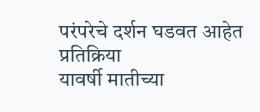परंपरेचे दर्शन घडवत आहेत
प्रतिक्रिया
यावर्षी मातीच्या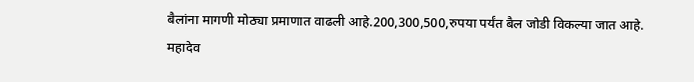बैलांना मागणी मोठ्या प्रमाणात वाढली आहे.200,300,500,रुपया पर्यंत बैल जोडी विकल्या जात आहे.
महादेव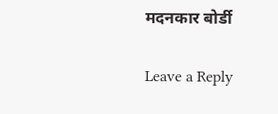मदनकार बोर्डी

Leave a Reply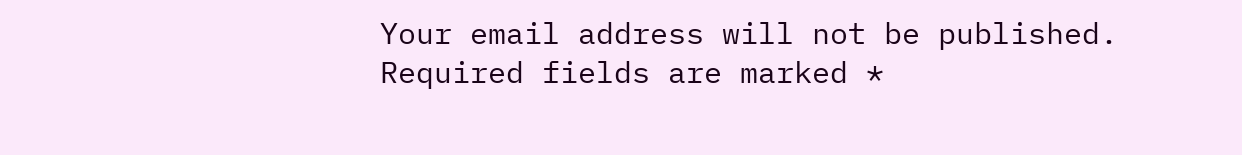Your email address will not be published. Required fields are marked *